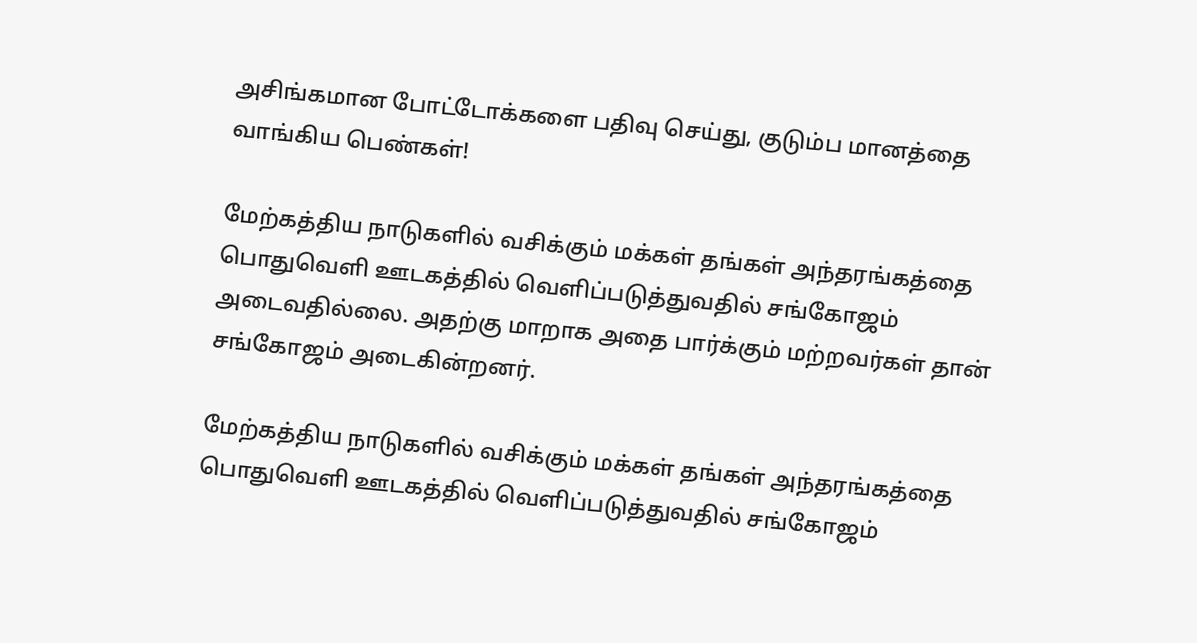அசிங்கமான போட்டோக்களை பதிவு செய்து, குடும்ப மானத்தை வாங்கிய பெண்கள்!

மேற்கத்திய நாடுகளில் வசிக்கும் மக்கள் தங்கள் அந்தரங்கத்தை பொதுவெளி ஊடகத்தில் வெளிப்படுத்துவதில் சங்கோஜம் அடைவதில்லை. அதற்கு மாறாக அதை பார்க்கும் மற்றவர்கள் தான் சங்கோஜம் அடைகின்றனர்.

மேற்கத்திய நாடுகளில் வசிக்கும் மக்கள் தங்கள் அந்தரங்கத்தை பொதுவெளி ஊடகத்தில் வெளிப்படுத்துவதில் சங்கோஜம்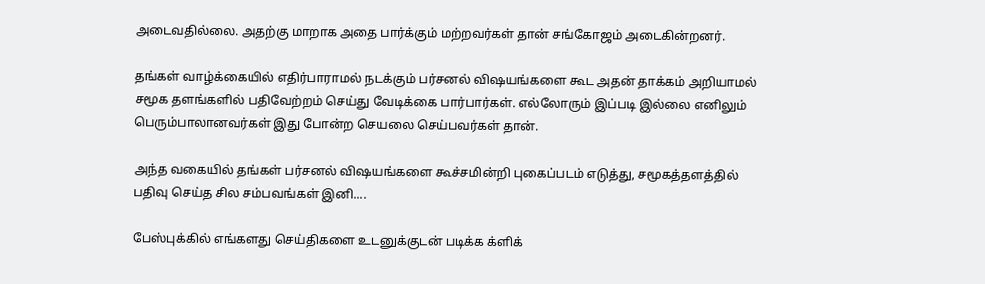அடைவதில்லை. அதற்கு மாறாக அதை பார்க்கும் மற்றவர்கள் தான் சங்கோஜம் அடைகின்றனர்.

தங்கள் வாழ்க்கையில் எதிர்பாராமல் நடக்கும் பர்சனல் விஷயங்களை கூட அதன் தாக்கம் அறியாமல் சமூக தளங்களில் பதிவேற்றம் செய்து வேடிக்கை பார்பார்கள். எல்லோரும் இப்படி இல்லை எனிலும் பெரும்பாலானவர்கள் இது போன்ற செயலை செய்பவர்கள் தான்.

அந்த வகையில் தங்கள் பர்சனல் விஷயங்களை கூச்சமின்றி புகைப்படம் எடுத்து, சமூகத்தளத்தில் பதிவு செய்த சில சம்பவங்கள் இனி....

பேஸ்புக்கில் எங்களது செய்திகளை உடனுக்குடன் படிக்க க்ளிக்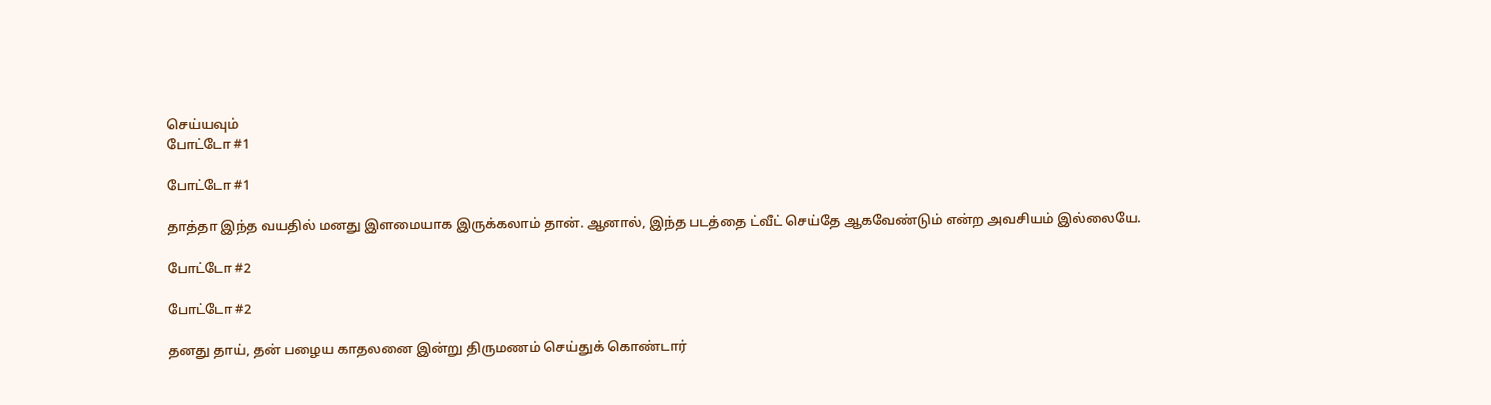செய்யவும்
போட்டோ #1

போட்டோ #1

தாத்தா இந்த வயதில் மனது இளமையாக இருக்கலாம் தான். ஆனால், இந்த படத்தை ட்வீட் செய்தே ஆகவேண்டும் என்ற அவசியம் இல்லையே.

போட்டோ #2

போட்டோ #2

தனது தாய், தன் பழைய காதலனை இன்று திருமணம் செய்துக் கொண்டார்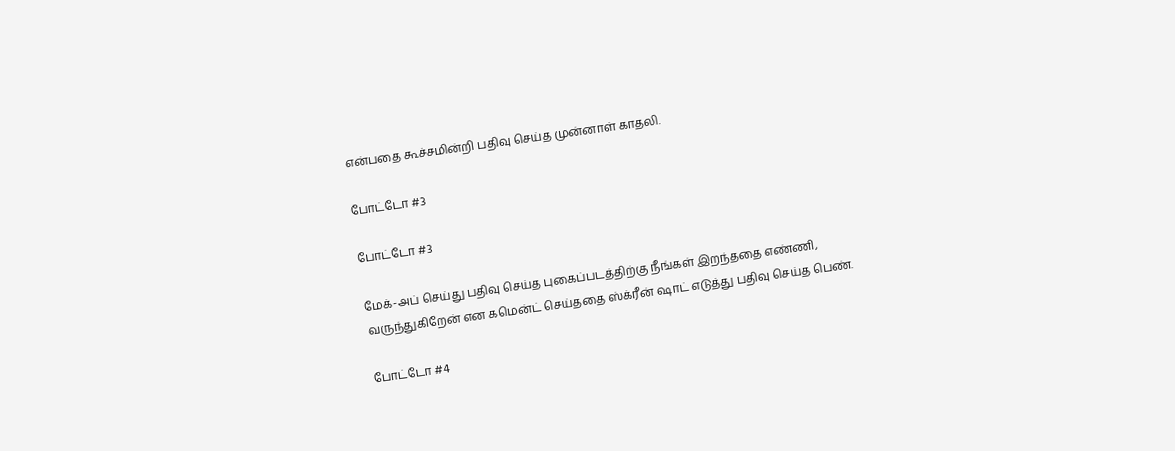என்பதை கூச்சமின்றி பதிவு செய்த முன்னாள் காதலி.

போட்டோ #3

போட்டோ #3

மேக்-அப் செய்து பதிவு செய்த புகைப்படத்திற்கு நீங்கள் இறந்ததை எண்ணி, வருந்துகிறேன் என கமென்ட் செய்ததை ஸ்க்ரீன் ஷாட் எடுத்து பதிவு செய்த பெண்.

போட்டோ #4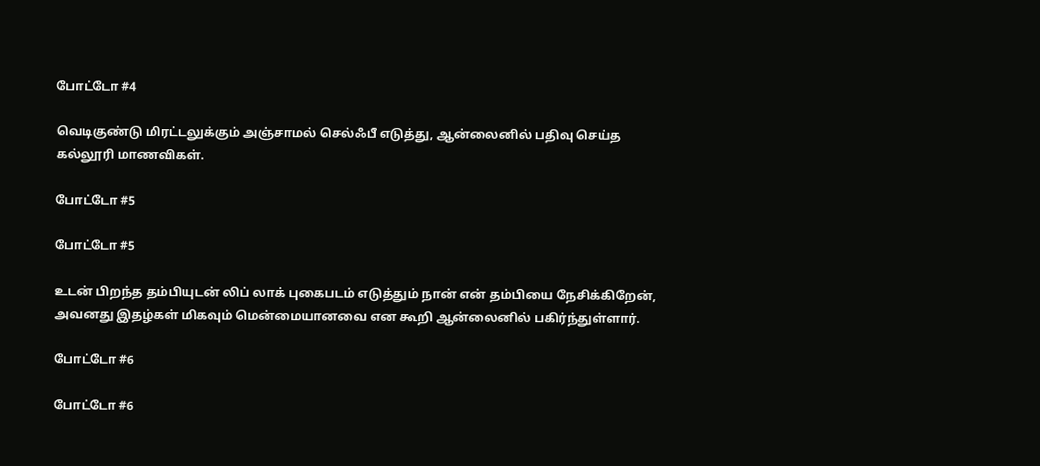போட்டோ #4

வெடிகுண்டு மிரட்டலுக்கும் அஞ்சாமல் செல்ஃபீ எடுத்து, ஆன்லைனில் பதிவு செய்த கல்லூரி மாணவிகள்.

போட்டோ #5

போட்டோ #5

உடன் பிறந்த தம்பியுடன் லிப் லாக் புகைபடம் எடுத்தும் நான் என் தம்பியை நேசிக்கிறேன், அவனது இதழ்கள் மிகவும் மென்மையானவை என கூறி ஆன்லைனில் பகிர்ந்துள்ளார்.

போட்டோ #6

போட்டோ #6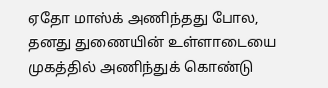ஏதோ மாஸ்க் அணிந்தது போல, தனது துணையின் உள்ளாடையை முகத்தில் அணிந்துக் கொண்டு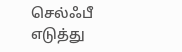செல்ஃபீ எடுத்து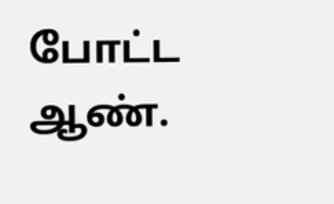போட்ட ஆண்.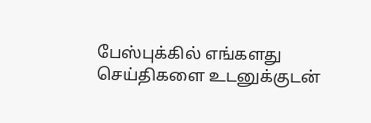பேஸ்புக்கில் எங்களது செய்திகளை உடனுக்குடன்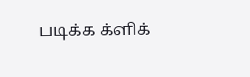படிக்க க்ளிக்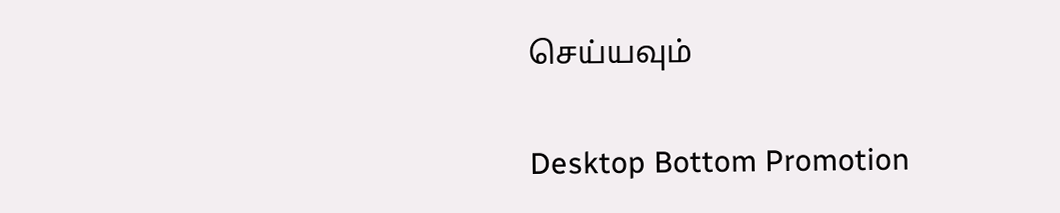செய்யவும்

Desktop Bottom Promotion